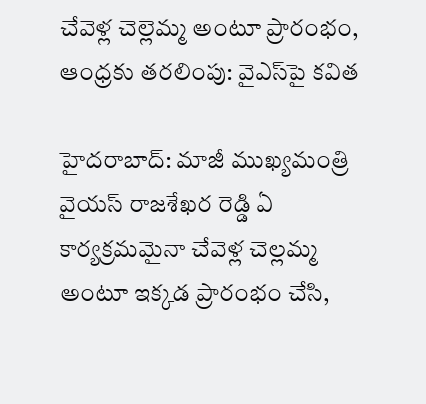చేవెళ్ల చెల్లెమ్మ అంటూ ప్రారంభం, ఆంధ్రకు తరలింపు: వైఎస్‌పై కవిత

హైదరాబాద్: మాజీ ముఖ్యమంత్రి వైయస్ రాజశేఖర రెడ్డి ఏ కార్యక్రమమైనా చేవెళ్ల చెల్లమ్మ అంటూ ఇక్కడ ప్రారంభం చేసి,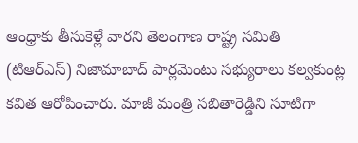ఆంధ్రాకు తీసుకెళ్లే వారని తెలంగాణ రాష్ట్ర సమితి (టిఆర్ఎస్) నిజామాబాద్ పార్లమెంటు సభ్యురాలు కల్వకుంట్ల కవిత ఆరోపించారు. మాజీ మంత్రి సబితారెడ్డిని సూటిగా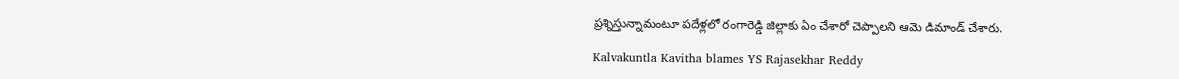ప్రశ్నిస్తున్నామంటూ పదేళ్లలో రంగారెడ్డి జిల్లాకు ఏం చేశారో చెప్పాలని ఆమె డిమాండ్‌ చేశారు.

Kalvakuntla Kavitha blames YS Rajasekhar Reddy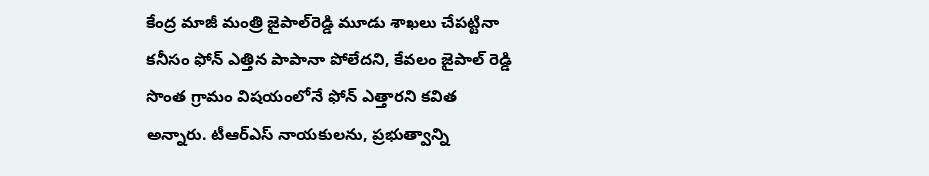కేంద్ర మాజీ మంత్రి జైపాల్‌రెడ్డి మూడు శాఖలు చేపట్టినా కనీసం ఫోన్ ఎత్తిన పాపానా పోలేదని, కేవలం జైపాల్ రెడ్డి సొంత గ్రామం విషయంలోనే ఫోన్ ఎత్తారని కవిత అన్నారు. టీఆర్‌ఎస్‌ నాయకులను, ప్రభుత్వాన్ని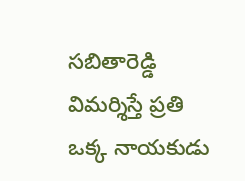సబితారెడ్డి విమర్శిస్తే ప్రతి ఒక్క నాయకుడు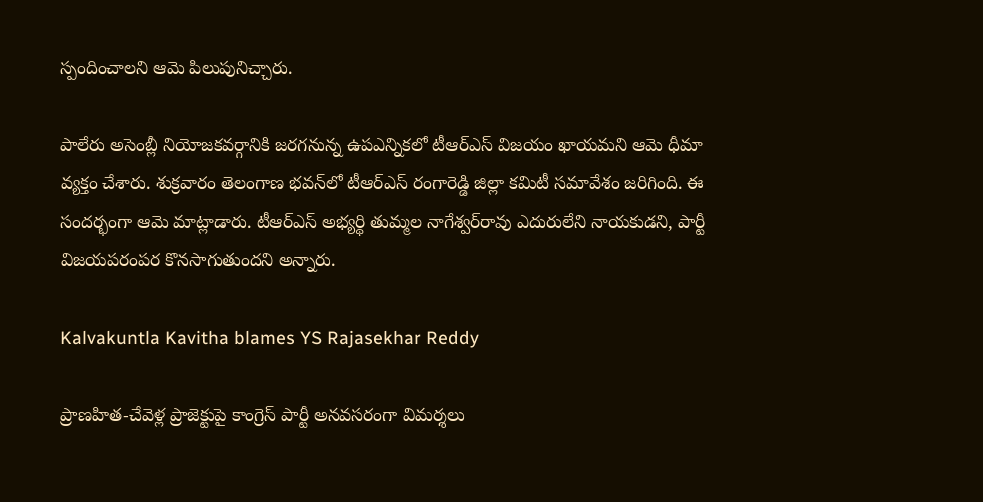స్పందించాలని ఆమె పిలుపునిచ్చారు.

పాలేరు అసెంబ్లీ నియోజకవర్గానికి జరగనున్న ఉపఎన్నికలో టీఆర్‌ఎస్‌ విజయం ఖాయమని ఆమె ధీమా వ్యక్తం చేశారు. శుక్రవారం తెలంగాణ భవన్‌లో టీఆర్‌ఎస్‌ రంగారెడ్డి జిల్లా కమిటీ సమావేశం జరిగింది. ఈ సందర్భంగా ఆమె మాట్లాడారు. టీఆర్‌ఎస్‌ అభ్యర్థి తుమ్మల నాగేశ్వర్‌రావు ఎదురులేని నాయకుడని, పార్టీ విజయపరంపర కొనసాగుతుందని అన్నారు.

Kalvakuntla Kavitha blames YS Rajasekhar Reddy

ప్రాణహిత-చేవెళ్ల ప్రాజెక్టుపై కాంగ్రెస్‌ పార్టీ అనవసరంగా విమర్శలు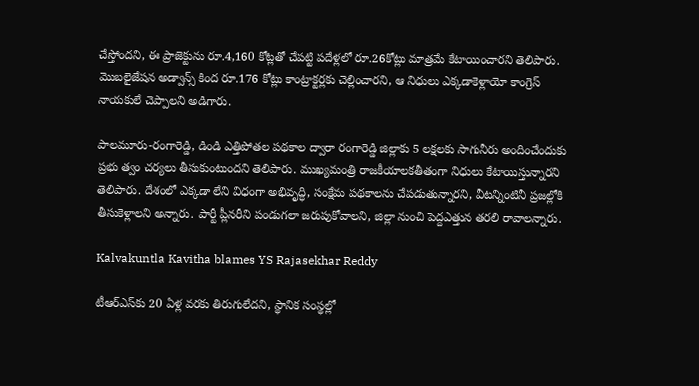చేస్తోందని, ఈ ప్రాజెక్టును రూ.4,160 కోట్లతో చేపట్టి పదేళ్లలో రూ.26కోట్లు మాత్రమే కేటాయించారని తెలిపారు. మొబలైజేషన అడ్వాన్స్ కింద రూ.176 కోట్లు కాంట్రాక్టర్లకు చెల్లించారని, ఆ నిధులు ఎక్కడాకెళ్లాయో కాంగ్రెస్‌ నాయకులే చెప్పాలని అడిగారు.

పాలమూరు-రంగారెడ్డి, డిండి ఎత్తిపోతల పథకాల ద్వారా రంగారెడ్డి జిల్లాకు 5 లక్షలకు సాగునీరు అందించేందుకు ప్రభు త్వం చర్యలు తీసుకుంటుందని తెలిపారు. ముఖ్యమంత్రి రాజకీయాలకతీతంగా నిధులు కేటాయిస్తున్నారని తెలిపారు. దేశంలో ఎక్కడా లేని విధంగా అభివృద్ధి, సంక్షేమ పథకాలను చేపడుతున్నారని, వీటన్నింటినీ ప్రజల్లోకి తీసుకెళ్లాలని అన్నారు. పార్టీ ప్లీనరీని పండుగలా జరుపుకోవాలని, జిల్లా నుంచి పెద్దఎత్తున తరలి రావాలన్నారు.

Kalvakuntla Kavitha blames YS Rajasekhar Reddy

టీఆర్‌ఎస్‌కు 20 ఏళ్ల వరకు తిరుగులేదని, స్థానిక సంస్థల్లో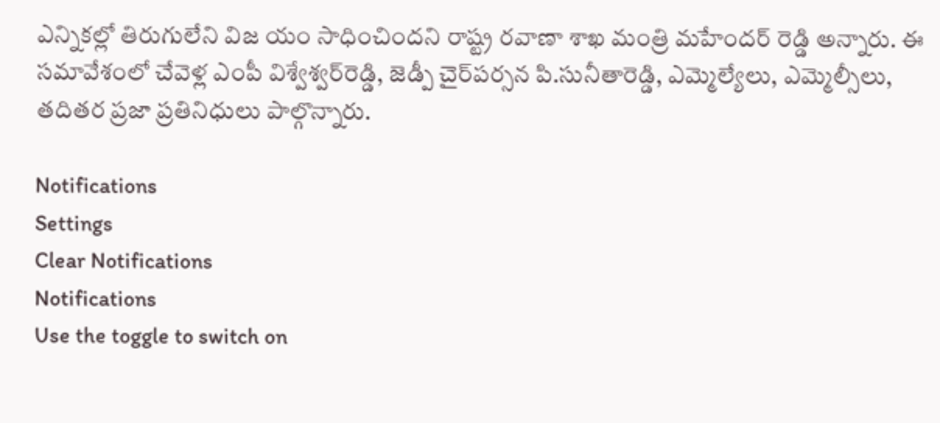ఎన్నికల్లో తిరుగులేని విజ యం సాధించిందని రాష్ట్ర రవాణా శాఖ మంత్రి మహేందర్ రెడ్డి అన్నారు. ఈ సమావేశంలో చేవెళ్ల ఎంపీ విశ్వేశ్వర్‌రెడ్డి, జెడ్పీ చైర్‌పర్సన పి.సునీతారెడ్డి, ఎమ్మెల్యేలు, ఎమ్మెల్సీలు, తదితర ప్రజా ప్రతినిధులు పాల్గొన్నారు.

Notifications
Settings
Clear Notifications
Notifications
Use the toggle to switch on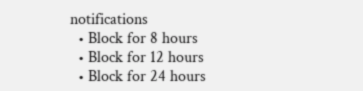notifications
  • Block for 8 hours
  • Block for 12 hours
  • Block for 24 hours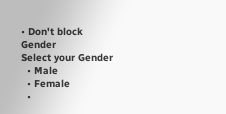• Don't block
Gender
Select your Gender
  • Male
  • Female
  •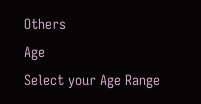Others
Age
Select your Age Range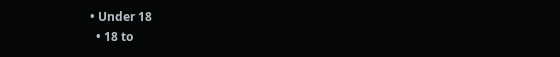• Under 18
  • 18 to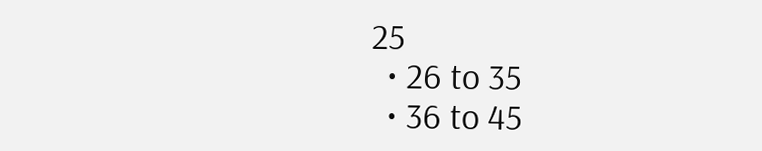25
  • 26 to 35
  • 36 to 45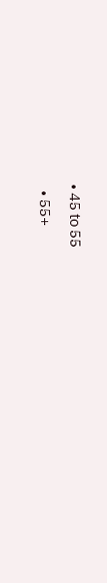• 45 to 55
  • 55+